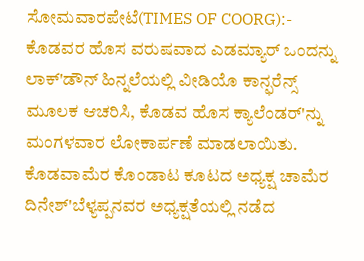ಸೋಮವಾರಪೇಟೆ(TIMES OF COORG):- ಕೊಡವರ ಹೊಸ ವರುಷವಾದ ಎಡಮ್ಯಾರ್ ಒಂದನ್ನು ಲಾಕ್'ಡೌನ್ ಹಿನ್ನಲೆಯಲ್ಲಿ ವೀಡಿಯೊ ಕಾನ್ಫರೆನ್ಸ್ ಮೂಲಕ ಆಚರಿಸಿ, ಕೊಡವ ಹೊಸ ಕ್ಯಾಲೆಂಡರ್'ನ್ನು ಮಂಗಳವಾರ ಲೋಕಾರ್ಪಣೆ ಮಾಡಲಾಯಿತು. ಕೊಡವಾಮೆರ ಕೊಂಡಾಟ ಕೂಟದ ಅಧ್ಯಕ್ಷ ಚಾಮೆರ ದಿನೇಶ್'ಬೆಳ್ಯಪ್ಪನವರ ಅಧ್ಯಕ್ಷತೆಯಲ್ಲಿ ನಡೆದ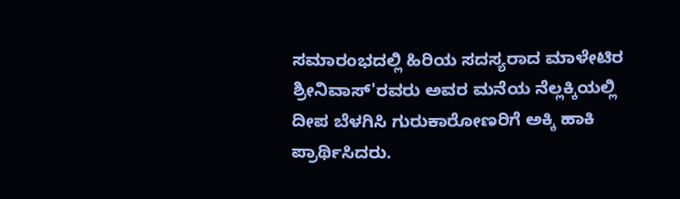ಸಮಾರಂಭದಲ್ಲಿ ಹಿರಿಯ ಸದಸ್ಯರಾದ ಮಾಳೇಟಿರ ಶ್ರೀನಿವಾಸ್'ರವರು ಅವರ ಮನೆಯ ನೆಲ್ಲಕ್ಕಿಯಲ್ಲಿ ದೀಪ ಬೆಳಗಿಸಿ ಗುರುಕಾರೋಣರಿಗೆ ಅಕ್ಕಿ ಹಾಕಿ ಪ್ರಾರ್ಥಿಸಿದರು.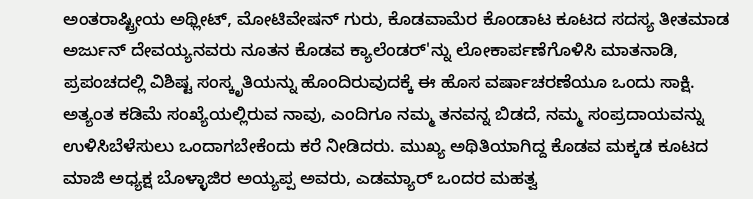ಅಂತರಾಷ್ಟ್ರೀಯ ಅಥ್ಲೀಟ್, ಮೋಟಿವೇಷನ್ ಗುರು, ಕೊಡವಾಮೆರ ಕೊಂಡಾಟ ಕೂಟದ ಸದಸ್ಯ ತೀತಮಾಡ ಅರ್ಜುನ್ ದೇವಯ್ಯನವರು ನೂತನ ಕೊಡವ ಕ್ಯಾಲೆಂಡರ್'ನ್ನು ಲೋಕಾರ್ಪಣೆಗೊಳಿಸಿ ಮಾತನಾಡಿ, ಪ್ರಪಂಚದಲ್ಲಿ ವಿಶಿಷ್ಟ ಸಂಸ್ಕೃತಿಯನ್ನು ಹೊಂದಿರುವುದಕ್ಕೆ ಈ ಹೊಸ ವರ್ಷಾಚರಣೆಯೂ ಒಂದು ಸಾಕ್ಷಿ. ಅತ್ಯಂತ ಕಡಿಮೆ ಸಂಖ್ಯೆಯಲ್ಲಿರುವ ನಾವು, ಎಂದಿಗೂ ನಮ್ಮ ತನವನ್ನ ಬಿಡದೆ, ನಮ್ಮ ಸಂಪ್ರದಾಯವನ್ನು ಉಳಿಸಿಬೆಳೆಸುಲು ಒಂದಾಗಬೇಕೆಂದು ಕರೆ ನೀಡಿದರು. ಮುಖ್ಯ ಅಥಿತಿಯಾಗಿದ್ದ ಕೊಡವ ಮಕ್ಕಡ ಕೂಟದ ಮಾಜಿ ಅಧ್ಯಕ್ಷ ಬೊಳ್ಳಾಜಿರ ಅಯ್ಯಪ್ಪ ಅವರು, ಎಡಮ್ಯಾರ್ ಒಂದರ ಮಹತ್ವ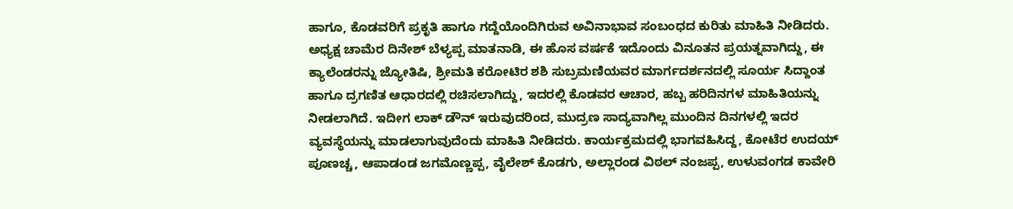ಹಾಗೂ, ಕೊಡವರಿಗೆ ಪ್ರಕೃತಿ ಹಾಗೂ ಗದ್ದೆಯೊಂದಿಗಿರುವ ಅವಿನಾಭಾವ ಸಂಬಂಧದ ಕುರಿತು ಮಾಹಿತಿ ನೀಡಿದರು. ಅಧ್ಯಕ್ಷ ಚಾಮೆರ ದಿನೇಶ್ ಬೆಳ್ಯಪ್ಪ ಮಾತನಾಡಿ, ಈ ಹೊಸ ವರ್ಷಕೆ ಇದೊಂದು ವಿನೂತನ ಪ್ರಯತ್ನವಾಗಿದ್ದು, ಈ ಕ್ಯಾಲೆಂಡರನ್ನು ಜ್ಯೋತಿಷಿ, ಶ್ರೀಮತಿ ಕರೋಟಿರ ಶಶಿ ಸುಬ್ರಮಣಿಯವರ ಮಾರ್ಗದರ್ಶನದಲ್ಲಿ ಸೂರ್ಯ ಸಿದ್ದಾಂತ ಹಾಗೂ ದ್ರಗಣಿತ ಆಧಾರದಲ್ಲಿ ರಚಿಸಲಾಗಿದ್ದು, ಇದರಲ್ಲಿ ಕೊಡವರ ಆಚಾರ, ಹಬ್ಬ ಹರಿದಿನಗಳ ಮಾಹಿತಿಯನ್ನು ನೀಡಲಾಗಿದೆ. ಇದೀಗ ಲಾಕ್ ಡೌನ್ ಇರುವುದರಿಂದ, ಮುದ್ರಣ ಸಾದ್ಯವಾಗಿಲ್ಲ ಮುಂದಿನ ದಿನಗಳಲ್ಲಿ ಇದರ ವ್ಯವಸ್ಥೆಯನ್ನು ಮಾಡಲಾಗುವುದೆಂದು ಮಾಹಿತಿ ನೀಡಿದರು. ಕಾರ್ಯಕ್ರಮದಲ್ಲಿ ಭಾಗವಹಿಸಿದ್ದ, ಕೋಟೆರ ಉದಯ್ ಪೂಣಚ್ಚ, ಆಪಾಡಂಡ ಜಗಮೊಣ್ಣಪ್ಪ, ವೈಲೇಶ್ ಕೊಡಗು, ಅಲ್ಲಾರಂಡ ವಿಠಲ್ ನಂಜಪ್ಪ, ಉಳುವಂಗಡ ಕಾವೇರಿ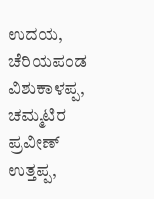ಉದಯ, ಚೆರಿಯಪಂಡ ವಿಶುಕಾಳಪ್ಪ, ಚಮ್ಮಟಿರ ಪ್ರವೀಣ್ ಉತ್ತಪ್ಪ,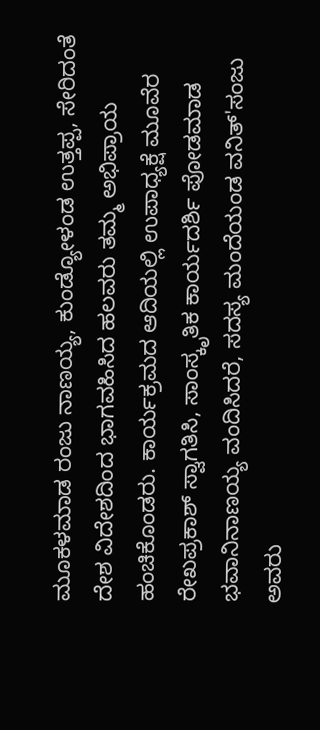ಮೂಕಳಮಾಡ ರಂಜು ನಾಣಯ್ಯ, ಕುಂಡ್ಯೋಳಂಡ ಉತ್ತಪ್ಪ, ಸೇರಿದಂತೆ ದೇಶ ವಿದೇಶದಿಂದ ಭಾಗವಹಿಸಿದ ಹಲವರು ತಮ್ಮ ಅಭಿಪ್ರಾಯ ಹಂಚಿಕೊಂಡರು. ಕಾರ್ಯಕ್ರಮದ ಆದಿಯಲ್ಲಿ ಉಪಾಧ್ಯಕ್ಷೆ ಮೂವೆರ ರೇಖಪ್ರಕಾಶ್ ಸ್ವಾಗತಿಸಿ, ಸಾಂಸ್ಕೃತಿಕ ಕಾರ್ಯದರ್ಶಿ ಪೋಡಮಾಡ ಭವಾನಿನಾಣಯ್ಯ ವಂದಿಸಿದರೆ, ಸದಸ್ಯ ಮಂದೆಯಂಡ ವನಿತ್'ಸಂಜು ಅವರು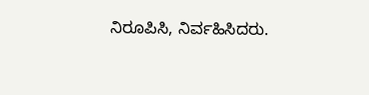ನಿರೂಪಿಸಿ, ನಿರ್ವಹಿಸಿದರು.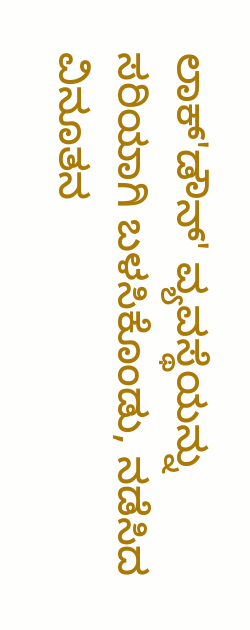ಲಾಕ್'ಡೌನ್' ವ್ಯವಸ್ಥೆಯನ್ನು ಸರಿಯಾಗಿ ಬಳಸಿಕೊಂಡು, ನಡೆಸಿದ ವಿನೂತನ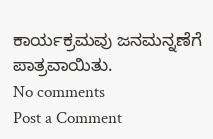ಕಾರ್ಯಕ್ರಮವು ಜನಮನ್ನಣೆಗೆ ಪಾತ್ರವಾಯಿತು.
No comments
Post a Comment